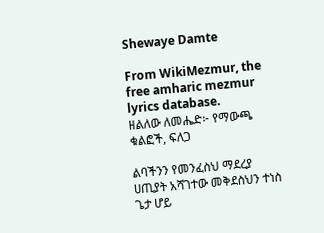Shewaye Damte

From WikiMezmur, the free amharic mezmur lyrics database.
ዘልለው ለመሔድ፦ የማውጫ ቁልፎች, ፍለጋ

ልባችንን የመንፈስህ ማደረያ ሀጢያት አሻገተው መቅደስህን ተነስ ጌታ ሆይ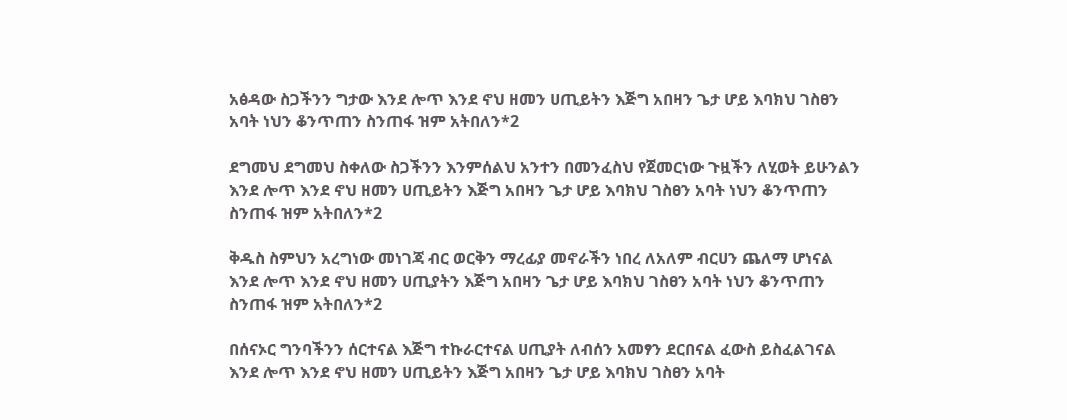አፅዳው ስጋችንን ግታው እንደ ሎጥ እንደ ኖህ ዘመን ሀጢይትን እጅግ አበዛን ጌታ ሆይ እባክህ ገስፀን አባት ነህን ቆንጥጠን ስንጠፋ ዝም አትበለን*2

ደግመህ ደግመህ ስቀለው ስጋችንን እንምሰልህ አንተን በመንፈስህ የጀመርነው ጉዟችን ለሂወት ይሁንልን እንደ ሎጥ እንደ ኖህ ዘመን ሀጢይትን እጅግ አበዛን ጌታ ሆይ እባክህ ገስፀን አባት ነህን ቆንጥጠን ስንጠፋ ዝም አትበለን*2

ቅዱስ ስምህን አረግነው መነገጃ ብር ወርቅን ማረፊያ መኖራችን ነበረ ለአለም ብርሀን ጨለማ ሆነናል እንደ ሎጥ እንደ ኖህ ዘመን ሀጢያትን እጅግ አበዛን ጌታ ሆይ እባክህ ገስፀን አባት ነህን ቆንጥጠን ስንጠፋ ዝም አትበለን*2

በሰናኦር ግንባችንን ሰርተናል እጅግ ተኩራርተናል ሀጢያት ለብሰን አመፃን ደርበናል ፈውስ ይስፈልገናል እንደ ሎጥ እንደ ኖህ ዘመን ሀጢይትን እጅግ አበዛን ጌታ ሆይ እባክህ ገስፀን አባት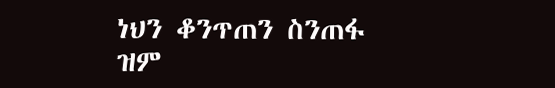ነህን ቆንጥጠን ስንጠፋ ዝም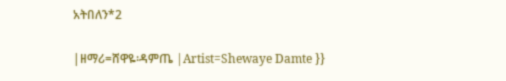አትበለን*2

|ዘማሪ=ሸዋዬ፡ዳምጤ |Artist=Shewaye Damte }}